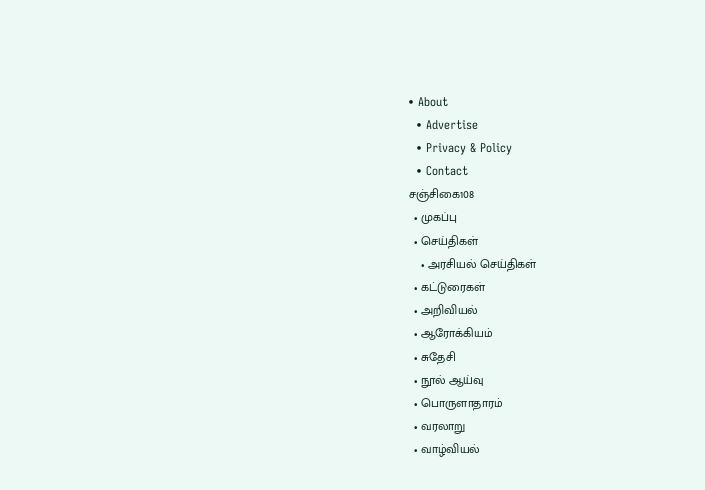• About
  • Advertise
  • Privacy & Policy
  • Contact
சஞ்சிகை108
  • முகப்பு
  • செய்திகள்
    • அரசியல் செய்திகள்
  • கட்டுரைகள்
  • அறிவியல்
  • ஆரோக்கியம்
  • சுதேசி
  • நூல் ஆய்வு
  • பொருளாதாரம்
  • வரலாறு
  • வாழ்வியல்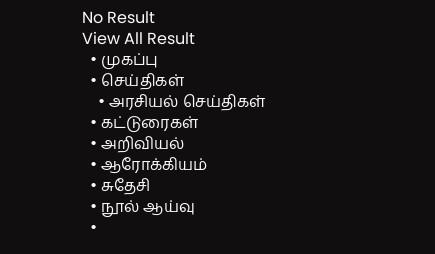No Result
View All Result
  • முகப்பு
  • செய்திகள்
    • அரசியல் செய்திகள்
  • கட்டுரைகள்
  • அறிவியல்
  • ஆரோக்கியம்
  • சுதேசி
  • நூல் ஆய்வு
  •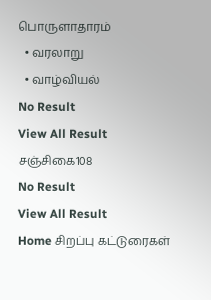பொருளாதாரம்
  • வரலாறு
  • வாழ்வியல்
No Result
View All Result
சஞ்சிகை108
No Result
View All Result
Home சிறப்பு கட்டுரைகள்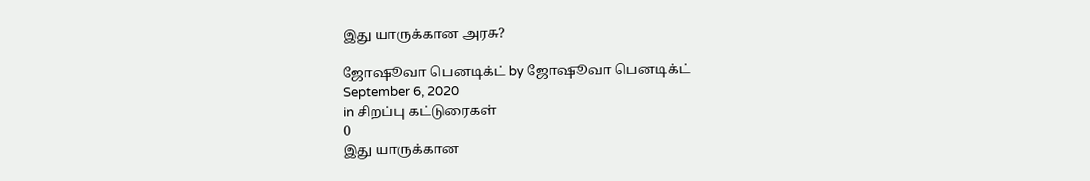இது யாருக்கான அரசு?

ஜோஷூவா பெனடிக்ட் by ஜோஷூவா பெனடிக்ட்
September 6, 2020
in சிறப்பு கட்டுரைகள்
0
இது யாருக்கான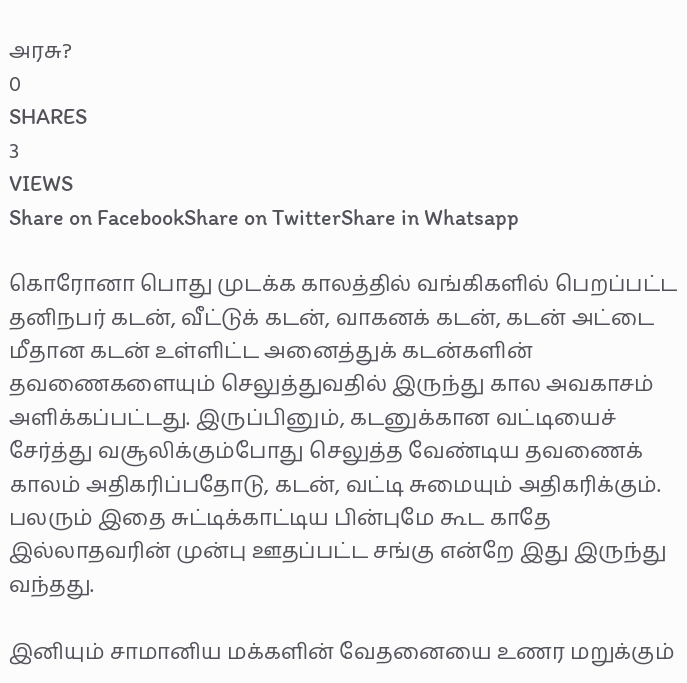அரசு?
0
SHARES
3
VIEWS
Share on FacebookShare on TwitterShare in Whatsapp

கொரோனா பொது முடக்க காலத்தில் வங்கிகளில் பெறப்பட்ட தனிநபர் கடன், வீட்டுக் கடன், வாகனக் கடன், கடன் அட்டை மீதான கடன் உள்ளிட்ட அனைத்துக் கடன்களின் தவணைகளையும் செலுத்துவதில் இருந்து கால அவகாசம் அளிக்கப்பட்டது. இருப்பினும், கடனுக்கான வட்டியைச் சேர்த்து வசூலிக்கும்போது செலுத்த வேண்டிய தவணைக் காலம் அதிகரிப்பதோடு, கடன், வட்டி சுமையும் அதிகரிக்கும். பலரும் இதை சுட்டிக்காட்டிய பின்புமே கூட காதே இல்லாதவரின் முன்பு ஊதப்பட்ட சங்கு என்றே இது இருந்து வந்தது.

இனியும் சாமானிய மக்களின் வேதனையை உணர மறுக்கும்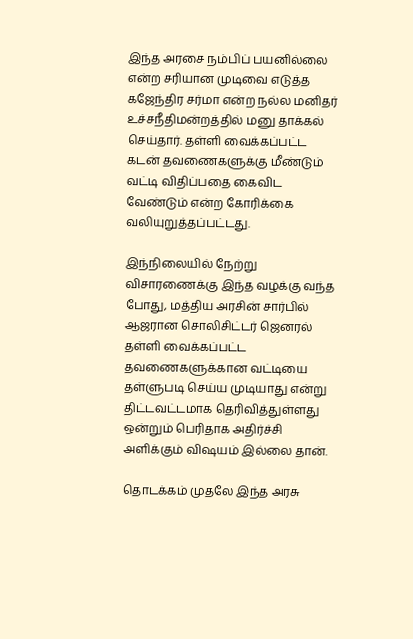இந்த அரசை நம்பிப் பயனில்லை என்ற சரியான முடிவை எடுத்த கஜேந்திர சர்மா என்ற நல்ல மனிதர் உச்சநீதிமன்றத்தில் மனு தாக்கல் செய்தார். தள்ளி வைக்கப்பட்ட கடன் தவணைகளுக்கு மீண்டும் வட்டி விதிப்பதை கைவிட வேண்டும் என்ற கோரிக்கை வலியுறுத்தப்பட்டது.

இந்நிலையில் நேற்று  விசாரணைக்கு இந்த வழக்கு வந்த போது, மத்திய அரசின் சார்பில் ஆஜரான சொலிசிட்டர் ஜெனரல் தள்ளி வைக்கப்பட்ட தவணைகளுக்கான வட்டியை தள்ளுபடி செய்ய முடியாது என்று திட்டவட்டமாக தெரிவித்துள்ளது ஒன்றும் பெரிதாக அதிர்ச்சி அளிக்கும் விஷயம் இல்லை தான்.

தொடக்கம் முதலே இந்த அரசு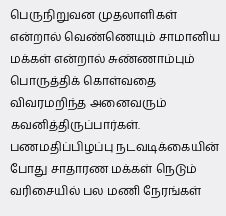பெருநிறுவன முதலாளிகள் என்றால் வெண்ணெயும் சாமானிய மக்கள் என்றால் சுண்ணாம்பும் பொருத்திக் கொள்வதை விவரமறிந்த அனைவரும் கவனித்திருப்பார்கள். பணமதிப்பிழப்பு நடவடிக்கையின் போது சாதாரண மக்கள் நெடும் வரிசையில் பல மணி நேரங்கள்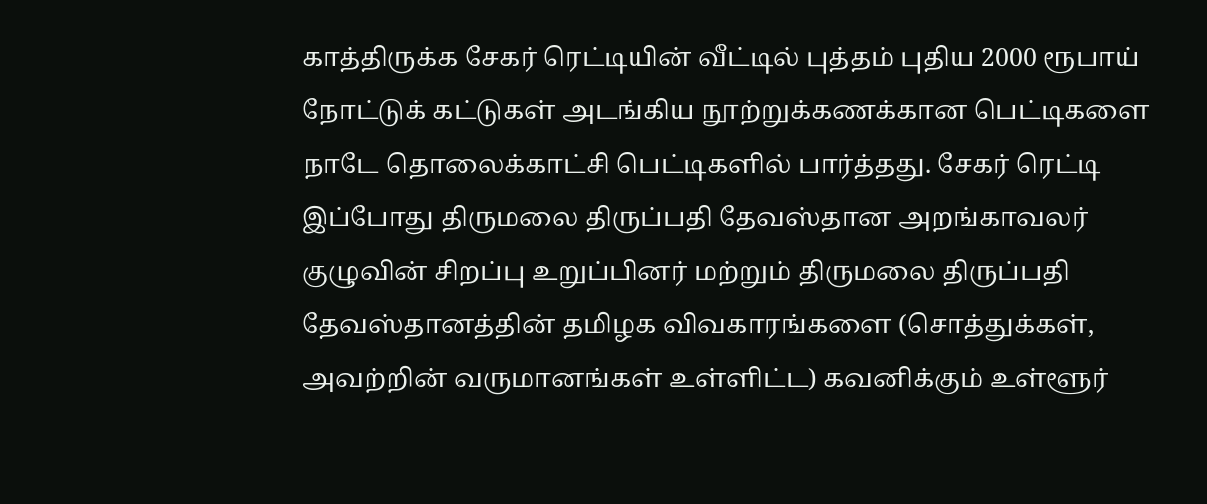காத்திருக்க சேகர் ரெட்டியின் வீட்டில் புத்தம் புதிய 2000 ரூபாய் நோட்டுக் கட்டுகள் அடங்கிய நூற்றுக்கணக்கான பெட்டிகளை நாடே தொலைக்காட்சி பெட்டிகளில் பார்த்தது. சேகர் ரெட்டி இப்போது திருமலை திருப்பதி தேவஸ்தான அறங்காவலர் குழுவின் சிறப்பு உறுப்பினர் மற்றும் திருமலை திருப்பதி தேவஸ்தானத்தின் தமிழக விவகாரங்களை (சொத்துக்கள், அவற்றின் வருமானங்கள் உள்ளிட்ட) கவனிக்கும் உள்ளூர்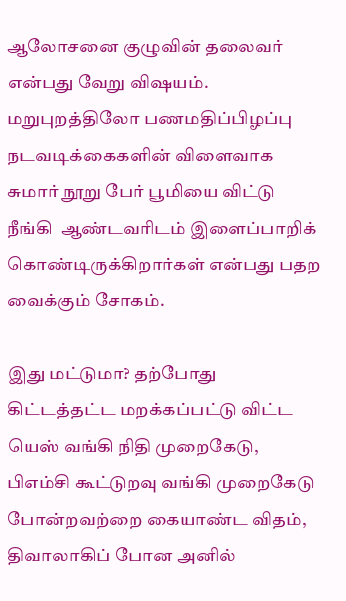ஆலோசனை குழுவின் தலைவர் என்பது வேறு விஷயம்.  மறுபுறத்திலோ பணமதிப்பிழப்பு நடவடிக்கைகளின் விளைவாக சுமார் நூறு பேர் பூமியை விட்டு நீங்கி  ஆண்டவரிடம் இளைப்பாறிக் கொண்டிருக்கிறார்கள் என்பது பதற வைக்கும் சோகம்.

இது மட்டுமா? தற்போது கிட்டத்தட்ட மறக்கப்பட்டு விட்ட யெஸ் வங்கி நிதி முறைகேடு, பிஎம்சி கூட்டுறவு வங்கி முறைகேடு போன்றவற்றை கையாண்ட விதம், திவாலாகிப் போன அனில்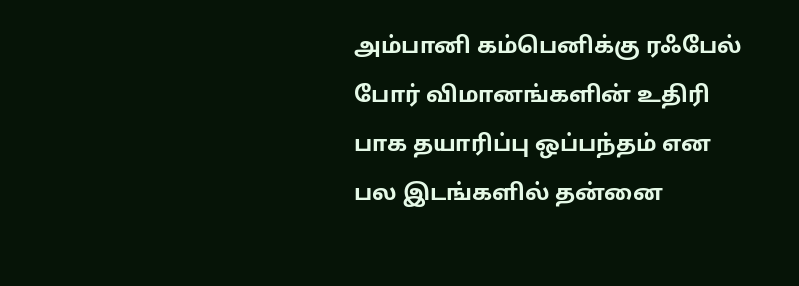அம்பானி கம்பெனிக்கு ரஃபேல் போர் விமானங்களின் உதிரி பாக தயாரிப்பு ஒப்பந்தம் என பல இடங்களில் தன்னை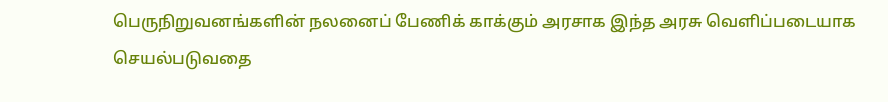பெருநிறுவனங்களின் நலனைப் பேணிக் காக்கும் அரசாக இந்த அரசு வெளிப்படையாக செயல்படுவதை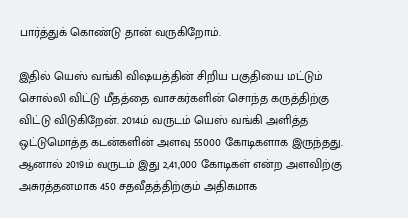பார்த்துக் கொண்டு தான் வருகிறோம்.

இதில் யெஸ் வங்கி விஷயத்தின் சிறிய பகுதியை மட்டும் சொல்லி விட்டு மீதத்தை வாசகர்களின் சொந்த கருத்திற்கு விட்டு விடுகிறேன். 2014ம் வருடம் யெஸ் வங்கி அளித்த ஒட்டுமொத்த கடன்களின் அளவு 55000 கோடிகளாக இருந்தது. ஆனால் 2019ம் வருடம் இது 2,41,000 கோடிகள் என்ற அளவிற்கு அசுரத்தனமாக 450 சதவீதத்திற்கும் அதிகமாக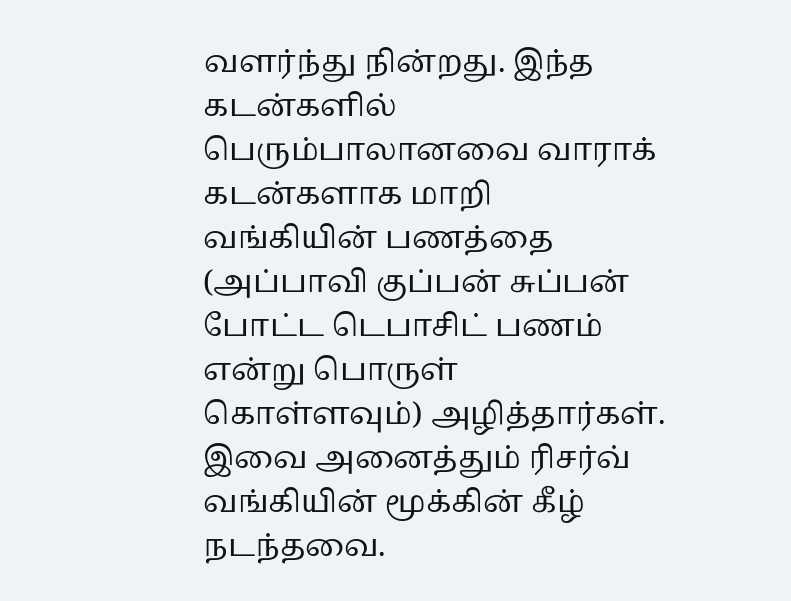வளர்ந்து நின்றது. இந்த கடன்களில் பெரும்பாலானவை வாராக் கடன்களாக மாறி வங்கியின் பணத்தை (அப்பாவி குப்பன் சுப்பன் போட்ட டெபாசிட் பணம் என்று பொருள் கொள்ளவும்) அழித்தார்கள். இவை அனைத்தும் ரிசர்வ் வங்கியின் மூக்கின் கீழ் நடந்தவை.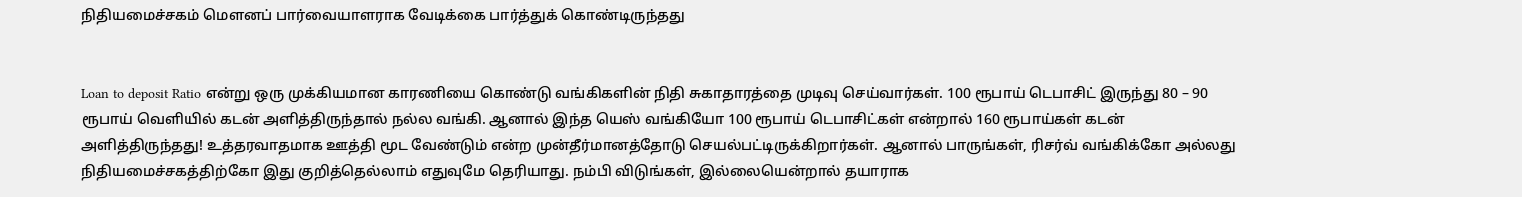நிதியமைச்சகம் மௌனப் பார்வையாளராக வேடிக்கை பார்த்துக் கொண்டிருந்தது


Loan to deposit Ratio என்று ஒரு முக்கியமான காரணியை கொண்டு வங்கிகளின் நிதி சுகாதாரத்தை முடிவு செய்வார்கள். 100 ரூபாய் டெபாசிட் இருந்து 80 – 90 ரூபாய் வெளியில் கடன் அளித்திருந்தால் நல்ல வங்கி. ஆனால் இந்த யெஸ் வங்கியோ 100 ரூபாய் டெபாசிட்கள் என்றால் 160 ரூபாய்கள் கடன் அளித்திருந்தது! உத்தரவாதமாக ஊத்தி மூட வேண்டும் என்ற முன்தீர்மானத்தோடு செயல்பட்டிருக்கிறார்கள். ஆனால் பாருங்கள், ரிசர்வ் வங்கிக்கோ அல்லது நிதியமைச்சகத்திற்கோ இது குறித்தெல்லாம் எதுவுமே தெரியாது. நம்பி விடுங்கள், இல்லையென்றால் தயாராக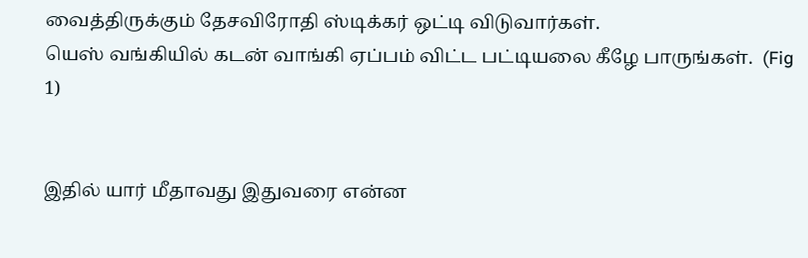வைத்திருக்கும் தேசவிரோதி ஸ்டிக்கர் ஒட்டி விடுவார்கள்.
யெஸ் வங்கியில் கடன் வாங்கி ஏப்பம் விட்ட பட்டியலை கீழே பாருங்கள்.  (Fig 1)


இதில் யார் மீதாவது இதுவரை என்ன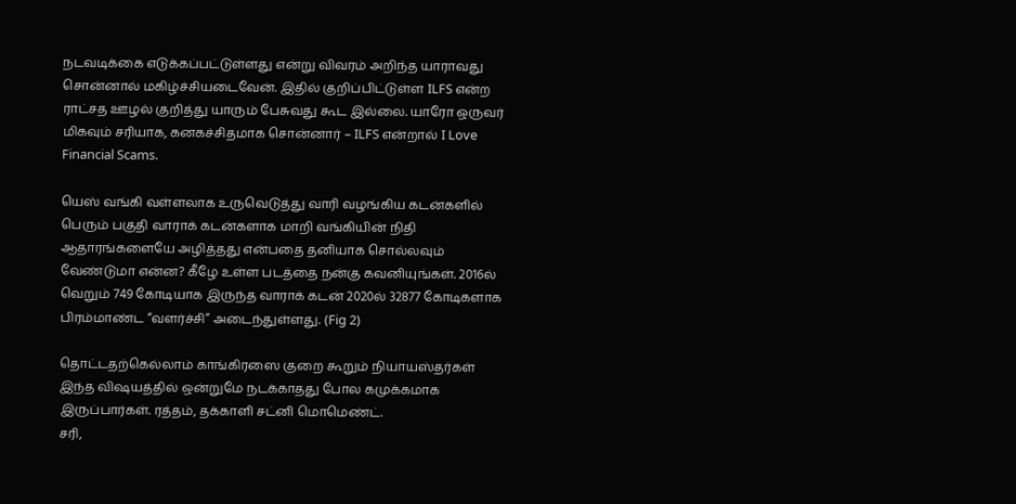நடவடிக்கை எடுக்கப்பட்டுள்ளது என்று விவரம் அறிந்த யாராவது சொன்னால் மகிழ்ச்சியடைவேன். இதில் குறிப்பிட்டுள்ள ILFS என்ற ராட்சத ஊழல் குறித்து யாரும் பேசுவது கூட இல்லை. யாரோ ஒருவர் மிகவும் சரியாக, கனகச்சிதமாக சொன்னார் – ILFS என்றால் I Love Financial Scams.

யெஸ் வங்கி வள்ளலாக உருவெடுத்து வாரி வழங்கிய கடன்களில் பெரும் பகுதி வாராக் கடன்களாக மாறி வங்கியின் நிதி ஆதாரங்களையே அழித்தது என்பதை தனியாக சொல்லவும் வேண்டுமா என்ன? கீழே உள்ள படத்தை நன்கு கவனியுங்கள். 2016ல் வெறும் 749 கோடியாக இருந்த வாராக் கடன் 2020ல் 32877 கோடிகளாக பிரம்மாண்ட “வளர்ச்சி” அடைந்துள்ளது. (Fig 2)

தொட்டதற்கெல்லாம் காங்கிரஸை குறை கூறும் நியாயஸ்தர்கள் இந்த விஷயத்தில் ஒன்றுமே நடக்காதது போல கமுக்கமாக இருப்பார்கள். ரத்தம், தக்காளி சட்னி மொமெண்ட்.
சரி,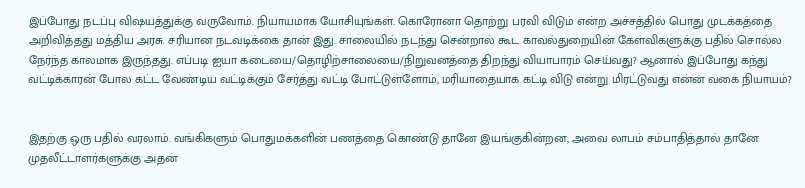இப்போது நடப்பு விஷயத்துக்கு வருவோம். நியாயமாக யோசியுங்கள். கொரோனா தொற்று பரவி விடும் என்ற அச்சத்தில் பொது முடக்கத்தை அறிவித்தது மத்திய அரசு. சரியான நடவடிக்கை தான் இது. சாலையில் நடந்து சென்றால் கூட காவல்துறையின் கேள்விகளுக்கு பதில் சொல்ல நேர்ந்த காலமாக இருந்தது. எப்படி ஐயா கடையை/தொழிற்சாலையை/நிறுவனத்தை திறந்து வியாபாரம் செய்வது? ஆனால் இப்போது கந்து வட்டிக்காரன் போல கட்ட வேண்டிய வட்டிக்கும் சேர்த்து வட்டி போட்டுள்ளோம், மரியாதையாக கட்டி விடு என்று மிரட்டுவது என்ன வகை நியாயம்?


இதற்கு ஒரு பதில் வரலாம். வங்கிகளும் பொதுமக்களின் பணத்தை கொண்டு தானே இயங்குகின்றன, அவை லாபம் சம்பாதித்தால் தானே முதலீட்டாளர்களுக்கு அதன்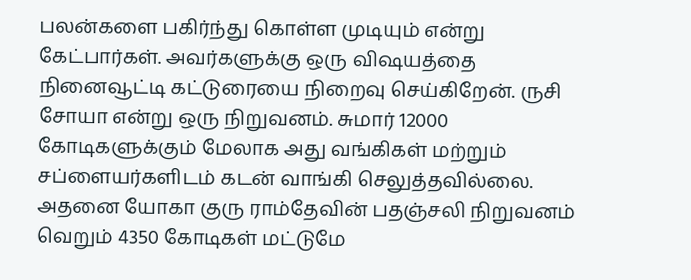பலன்களை பகிர்ந்து கொள்ள முடியும் என்று கேட்பார்கள். அவர்களுக்கு ஒரு விஷயத்தை நினைவூட்டி கட்டுரையை நிறைவு செய்கிறேன். ருசி சோயா என்று ஒரு நிறுவனம். சுமார் 12000 கோடிகளுக்கும் மேலாக அது வங்கிகள் மற்றும் சப்ளையர்களிடம் கடன் வாங்கி செலுத்தவில்லை. அதனை யோகா குரு ராம்தேவின் பதஞ்சலி நிறுவனம் வெறும் 4350 கோடிகள் மட்டுமே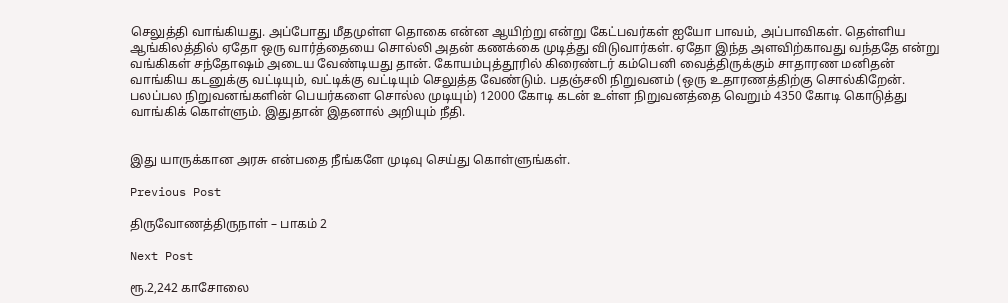செலுத்தி வாங்கியது. அப்போது மீதமுள்ள தொகை என்ன ஆயிற்று என்று கேட்பவர்கள் ஐயோ பாவம், அப்பாவிகள். தெள்ளிய ஆங்கிலத்தில் ஏதோ ஒரு வார்த்தையை சொல்லி அதன் கணக்கை முடித்து விடுவார்கள். ஏதோ இந்த அளவிற்காவது வந்ததே என்று வங்கிகள் சந்தோஷம் அடைய வேண்டியது தான். கோயம்புத்தூரில் கிரைண்டர் கம்பெனி வைத்திருக்கும் சாதாரண மனிதன் வாங்கிய கடனுக்கு வட்டியும், வட்டிக்கு வட்டியும் செலுத்த வேண்டும். பதஞ்சலி நிறுவனம் (ஒரு உதாரணத்திற்கு சொல்கிறேன். பலப்பல நிறுவனங்களின் பெயர்களை சொல்ல முடியும்) 12000 கோடி கடன் உள்ள நிறுவனத்தை வெறும் 4350 கோடி கொடுத்து வாங்கிக் கொள்ளும். இதுதான் இதனால் அறியும் நீதி.


இது யாருக்கான அரசு என்பதை நீங்களே முடிவு செய்து கொள்ளுங்கள்.

Previous Post

திருவோணத்திருநாள் – பாகம் 2

Next Post

ரூ.2,242 காசோலை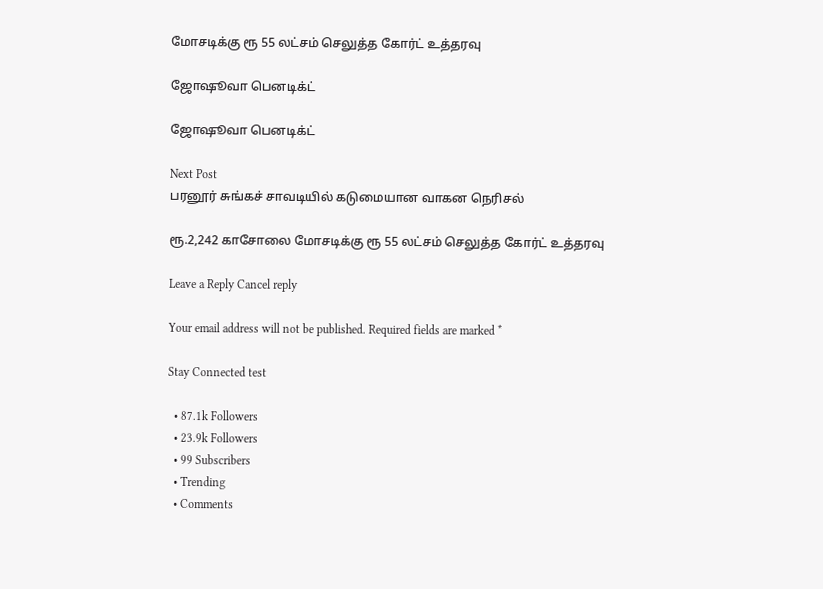மோசடிக்கு ரூ 55 லட்சம் செலுத்த கோர்ட் உத்தரவு

ஜோஷூவா பெனடிக்ட்

ஜோஷூவா பெனடிக்ட்

Next Post
பரனூர் சுங்கச் சாவடியில் கடுமையான வாகன நெரிசல்

ரூ.2,242 காசோலை மோசடிக்கு ரூ 55 லட்சம் செலுத்த கோர்ட் உத்தரவு

Leave a Reply Cancel reply

Your email address will not be published. Required fields are marked *

Stay Connected test

  • 87.1k Followers
  • 23.9k Followers
  • 99 Subscribers
  • Trending
  • Comments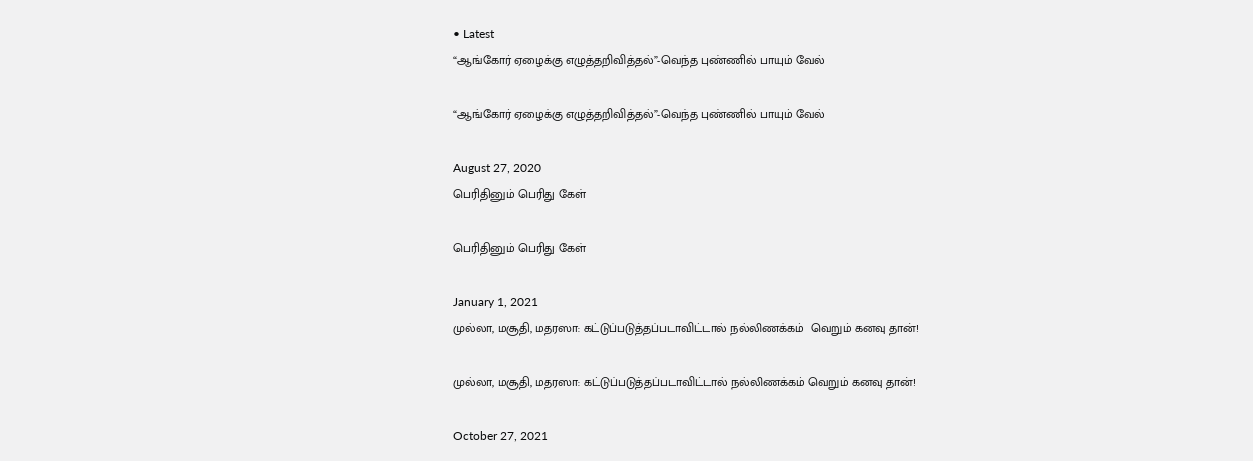• Latest
“ஆங்கோர் ஏழைக்கு எழுத்தறிவித்தல்”-வெந்த புண்ணில் பாயும் வேல்

“ஆங்கோர் ஏழைக்கு எழுத்தறிவித்தல்”-வெந்த புண்ணில் பாயும் வேல்

August 27, 2020
பெரிதினும் பெரிது கேள்

பெரிதினும் பெரிது கேள்

January 1, 2021
முல்லா, மசூதி, மதரஸா: கட்டுப்படுத்தப்படாவிட்டால் நல்லிணக்கம்  வெறும் கனவு தான்!

முல்லா, மசூதி, மதரஸா: கட்டுப்படுத்தப்படாவிட்டால் நல்லிணக்கம் வெறும் கனவு தான்!

October 27, 2021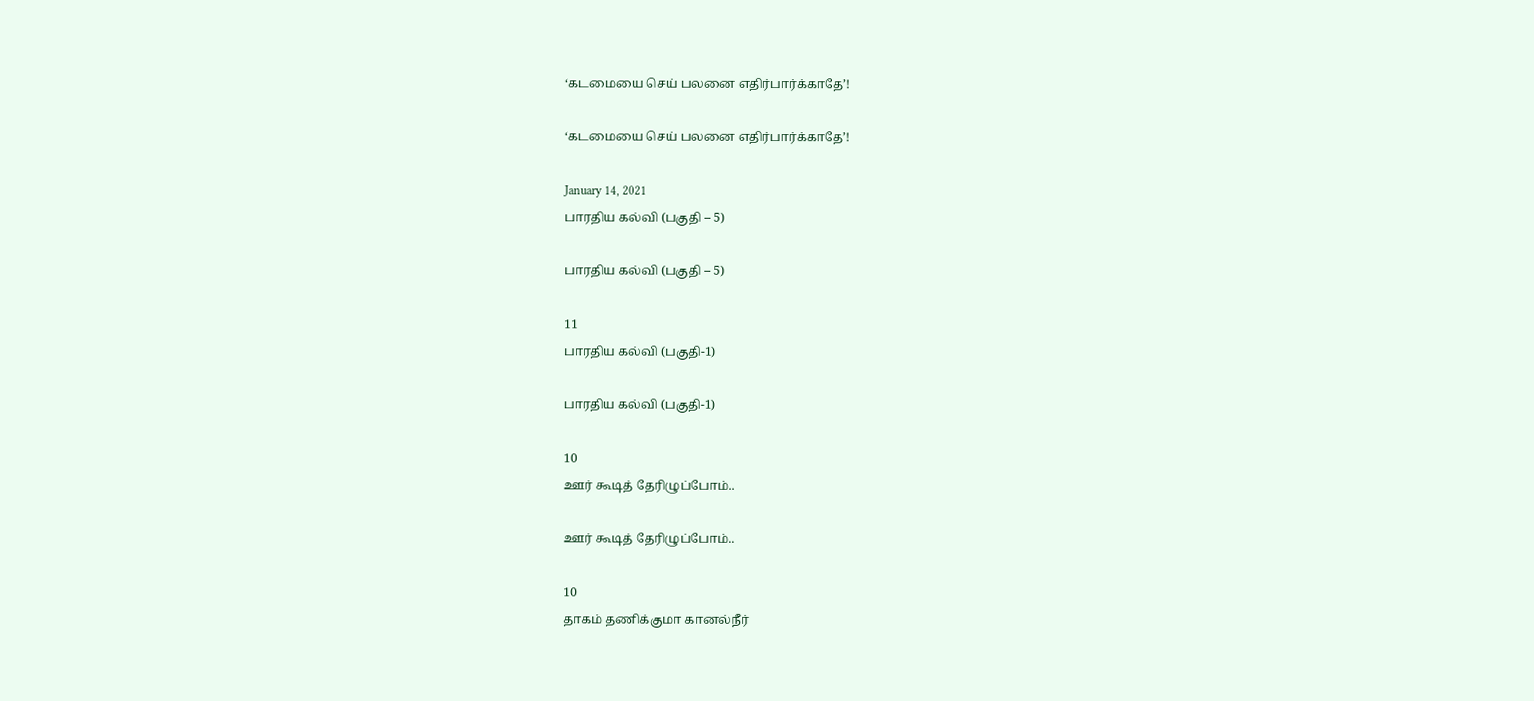‘கடமையை செய் பலனை எதிர்பார்க்காதே’!

‘கடமையை செய் பலனை எதிர்பார்க்காதே’!

January 14, 2021
பாரதிய கல்வி (பகுதி – 5)

பாரதிய கல்வி (பகுதி – 5)

11
பாரதிய கல்வி (பகுதி-1)

பாரதிய கல்வி (பகுதி-1)

10
ஊர் கூடித் தேரிழுப்போம்..

ஊர் கூடித் தேரிழுப்போம்..

10
தாகம் தணிக்குமா கானல்நீர்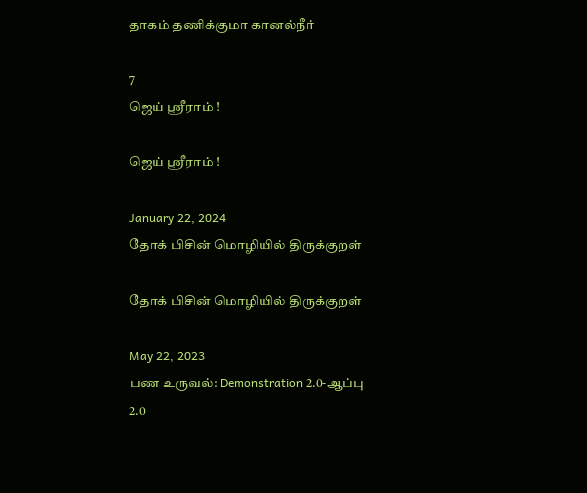தாகம் தணிக்குமா கானல்நீர்

7
ஜெய் ஸ்ரீராம் !

ஜெய் ஸ்ரீராம் !

January 22, 2024
தோக் பிசின் மொழியில் திருக்குறள்

தோக் பிசின் மொழியில் திருக்குறள்

May 22, 2023
பண உருவல்: Demonstration 2.0-ஆப்பு 2.0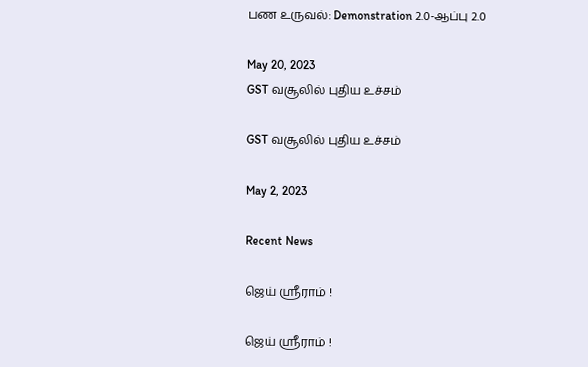பண உருவல்: Demonstration 2.0-ஆப்பு 2.0

May 20, 2023
GST வசூலில் புதிய உச்சம்

GST வசூலில் புதிய உச்சம்

May 2, 2023

Recent News

ஜெய் ஸ்ரீராம் !

ஜெய் ஸ்ரீராம் !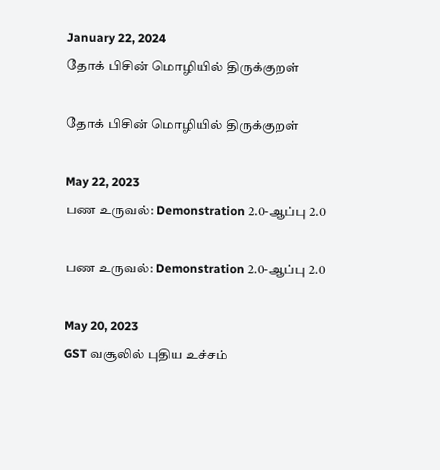January 22, 2024
தோக் பிசின் மொழியில் திருக்குறள்

தோக் பிசின் மொழியில் திருக்குறள்

May 22, 2023
பண உருவல்: Demonstration 2.0-ஆப்பு 2.0

பண உருவல்: Demonstration 2.0-ஆப்பு 2.0

May 20, 2023
GST வசூலில் புதிய உச்சம்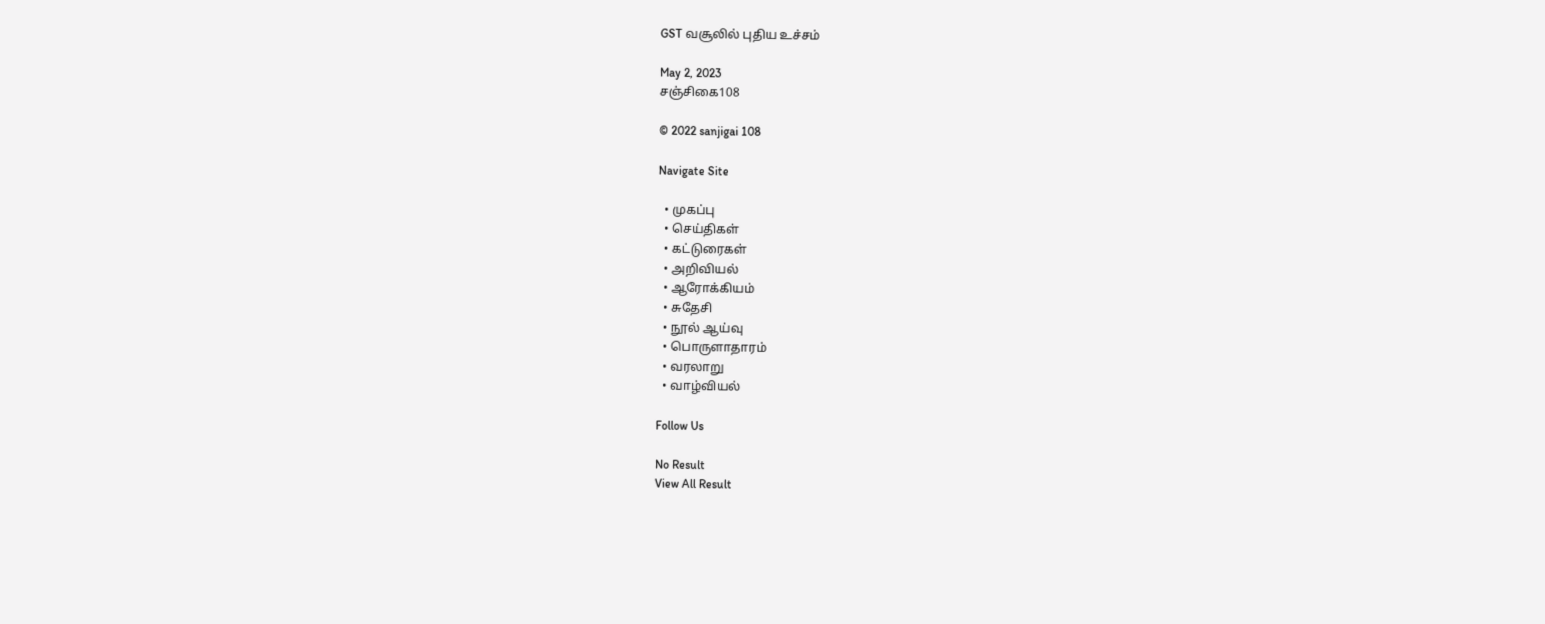GST வசூலில் புதிய உச்சம்

May 2, 2023
சஞ்சிகை108

© 2022 sanjigai 108

Navigate Site

  • முகப்பு
  • செய்திகள்
  • கட்டுரைகள்
  • அறிவியல்
  • ஆரோக்கியம்
  • சுதேசி
  • நூல் ஆய்வு
  • பொருளாதாரம்
  • வரலாறு
  • வாழ்வியல்

Follow Us

No Result
View All Result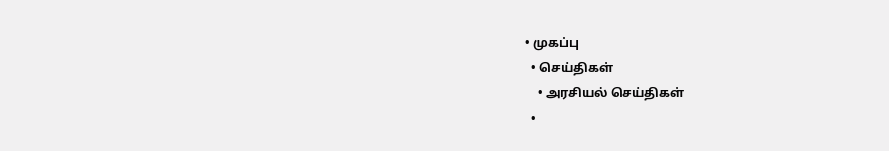• முகப்பு
  • செய்திகள்
    • அரசியல் செய்திகள்
  •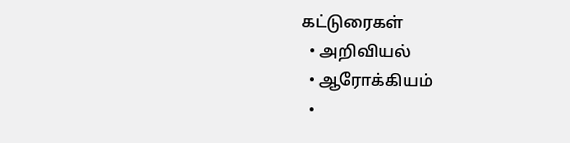கட்டுரைகள்
  • அறிவியல்
  • ஆரோக்கியம்
  •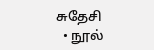சுதேசி
  • நூல்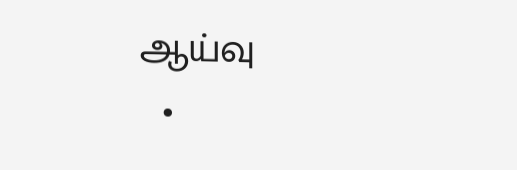ஆய்வு
  •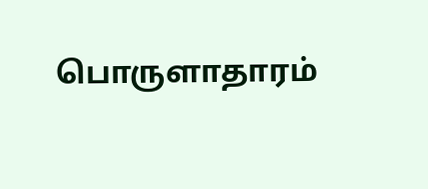பொருளாதாரம்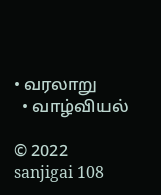• வரலாறு
  • வாழ்வியல்

© 2022 sanjigai 108